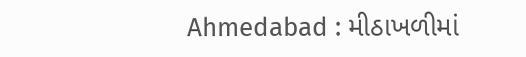Ahmedabad : મીઠાખળીમાં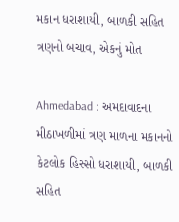મકાન ધરાશાયી, બાળકી સહિત ત્રણનો બચાવ, એકનું મોત

Ahmedabad : અમદાવાદના મીઠાખળીમાં ત્રણ માળના મકાનનો કેટલોક હિસ્સો ધરાશાયી, બાળકી સહિત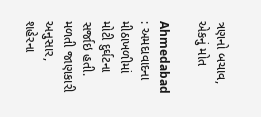ત્રણનો બચાવ, એકનું મોત

Ahmedabad : અમદાવાદના મીઠાખળીમાં મોટી દુર્ઘટના સર્જાઇ હતી. મળતી જાણકારી અનુસાર, શહેરના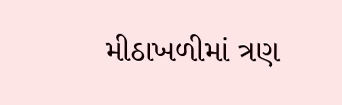મીઠાખળીમાં ત્રણ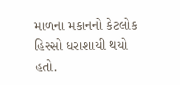માળના મકાનનો કેટલોક હિસ્સો ધરાશાયી થયો હતો.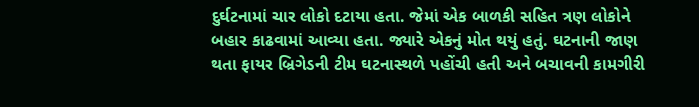દુર્ઘટનામાં ચાર લોકો દટાયા હતા. જેમાં એક બાળકી સહિત ત્રણ લોકોને બહાર કાઢવામાં આવ્યા હતા. જ્યારે એકનું મોત થયું હતું. ઘટનાની જાણ થતા ફાયર બ્રિગેડની ટીમ ઘટનાસ્થળે પહોંચી હતી અને બચાવની કામગીરી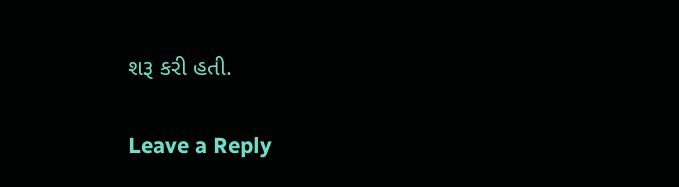શરૂ કરી હતી.

Leave a Reply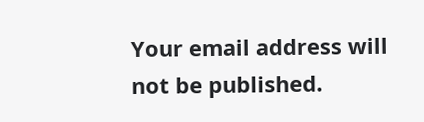Your email address will not be published.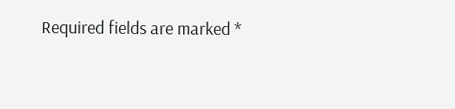Required fields are marked *